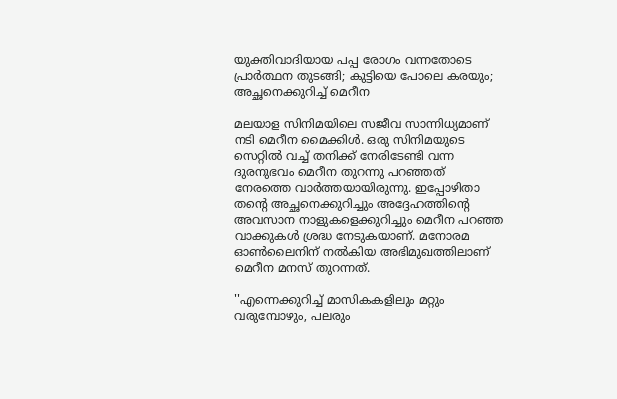യുക്തിവാദിയായ പപ്പ രോഗം വന്നതോടെ പ്രാര്‍ത്ഥന തുടങ്ങി; കുട്ടിയെ പോലെ കരയും; അച്ഛനെക്കുറിച്ച് മെറീന

മലയാള സിനിമയിലെ സജീവ സാന്നിധ്യമാണ് നടി മെറീന മൈക്കിള്‍. ഒരു സിനിമയുടെ സെറ്റില്‍ വച്ച് തനിക്ക് നേരിടേണ്ടി വന്ന ദുരനുഭവം മെറീന തുറന്നു പറഞ്ഞത് നേരത്തെ വാര്‍ത്തയായിരുന്നു. ഇപ്പോഴിതാ തന്റെ അച്ഛനെക്കുറിച്ചും അദ്ദേഹത്തിന്റെ അവസാന നാളുകളെക്കുറിച്ചും മെറീന പറഞ്ഞ വാക്കുകള്‍ ശ്രദ്ധ നേടുകയാണ്. മനോരമ ഓണ്‍ലൈനിന് നല്‍കിയ അഭിമുഖത്തിലാണ് മെറീന മനസ് തുറന്നത്.

''എന്നെക്കുറിച്ച് മാസികകളിലും മറ്റും വരുമ്പോഴും, പലരും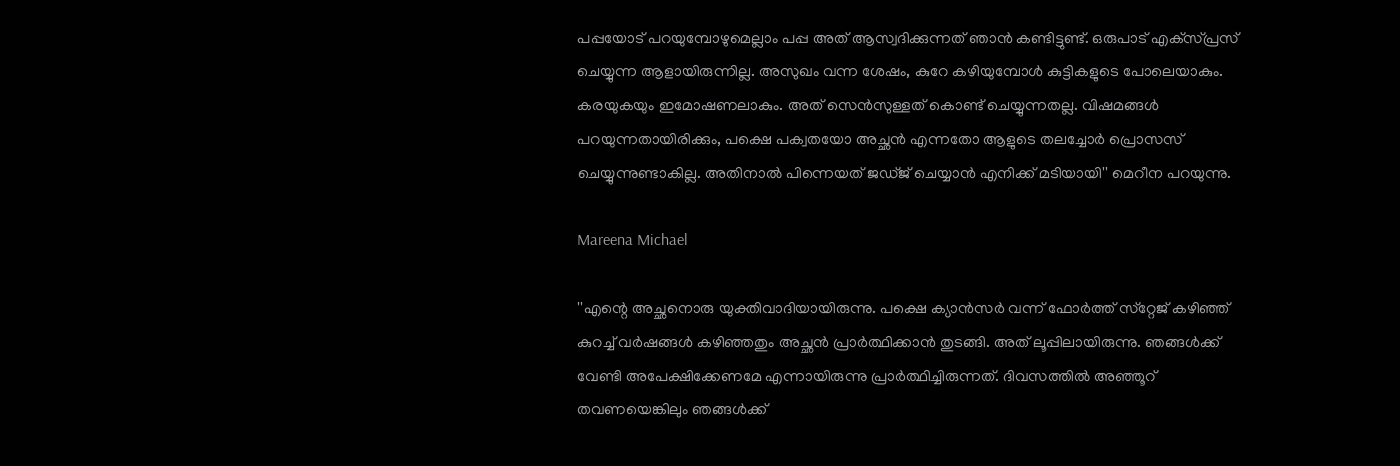പപ്പയോട് പറയുമ്പോഴുമെല്ലാം പപ്പ അത് ആസ്വദിക്കുന്നത് ഞാന്‍ കണ്ടിട്ടുണ്ട്. ഒരുപാട് എക്‌സ്പ്രസ് ചെയ്യുന്ന ആളായിരുന്നില്ല. അസുഖം വന്ന ശേഷം, കുറേ കഴിയുമ്പോള്‍ കുട്ടികളുടെ പോലെയാകും. കരയുകയും ഇമോഷണലാകും. അത് സെന്‍സുള്ളത് കൊണ്ട് ചെയ്യുന്നതല്ല. വിഷമങ്ങള്‍ പറയുന്നതായിരിക്കും, പക്ഷെ പക്വതയോ അച്ഛന്‍ എന്നതോ ആളുടെ തലച്ചോര്‍ പ്രൊസസ് ചെയ്യുന്നുണ്ടാകില്ല. അതിനാല്‍ പിന്നെയത് ജഡ്ജ് ചെയ്യാന്‍ എനിക്ക് മടിയായി'' മെറീന പറയുന്നു.

Mareena Michael

''എന്റെ അച്ഛനൊരു യുക്തിവാദിയായിരുന്നു. പക്ഷെ ക്യാന്‍സര്‍ വന്ന് ഫോര്‍ത്ത് സ്‌റ്റേജ് കഴിഞ്ഞ് കുറച്ച് വര്‍ഷങ്ങള്‍ കഴിഞ്ഞതും അച്ഛന്‍ പ്രാര്‍ത്ഥിക്കാന്‍ തുടങ്ങി. അത് ലൂപ്പിലായിരുന്നു. ഞങ്ങള്‍ക്ക് വേണ്ടി അപേക്ഷിക്കേണമേ എന്നായിരുന്നു പ്രാര്‍ത്ഥിച്ചിരുന്നത്. ദിവസത്തില്‍ അഞ്ഞൂറ് തവണയെങ്കിലും ഞങ്ങള്‍ക്ക്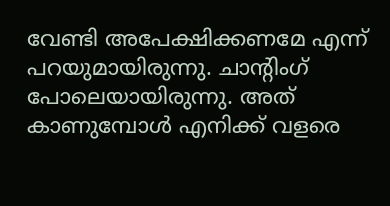വേണ്ടി അപേക്ഷിക്കണമേ എന്ന് പറയുമായിരുന്നു. ചാന്റിംഗ് പോലെയായിരുന്നു. അത് കാണുമ്പോള്‍ എനിക്ക് വളരെ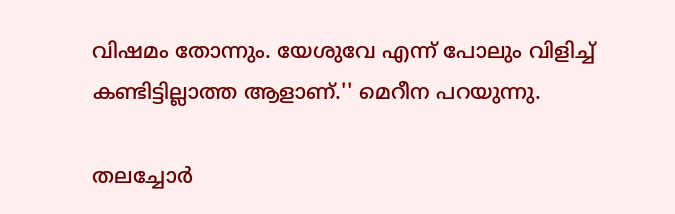വിഷമം തോന്നും. യേശുവേ എന്ന് പോലും വിളിച്ച് കണ്ടിട്ടില്ലാത്ത ആളാണ്.'' മെറീന പറയുന്നു.

തലച്ചോര്‍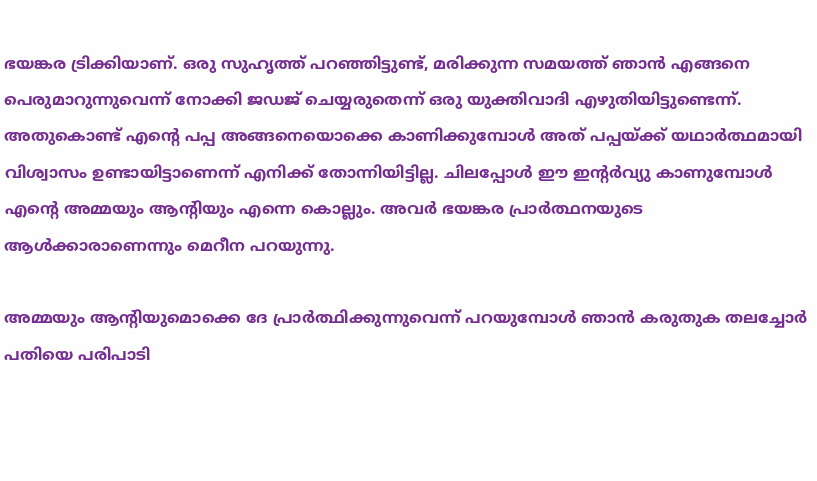ഭയങ്കര ട്രിക്കിയാണ്. ഒരു സുഹൃത്ത് പറഞ്ഞിട്ടുണ്ട്, മരിക്കുന്ന സമയത്ത് ഞാന്‍ എങ്ങനെ പെരുമാറുന്നുവെന്ന് നോക്കി ജഡജ് ചെയ്യരുതെന്ന് ഒരു യുക്തിവാദി എഴുതിയിട്ടുണ്ടെന്ന്. അതുകൊണ്ട് എന്റെ പപ്പ അങ്ങനെയൊക്കെ കാണിക്കുമ്പോള്‍ അത് പപ്പയ്ക്ക് യഥാര്‍ത്ഥമായി വിശ്വാസം ഉണ്ടായിട്ടാണെന്ന് എനിക്ക് തോന്നിയിട്ടില്ല. ചിലപ്പോള്‍ ഈ ഇന്റര്‍വ്യു കാണുമ്പോള്‍ എന്റെ അമ്മയും ആന്റിയും എന്നെ കൊല്ലും. അവര്‍ ഭയങ്കര പ്രാര്‍ത്ഥനയുടെ ആള്‍ക്കാരാണെന്നും മെറീന പറയുന്നു.

അമ്മയും ആന്റിയുമൊക്കെ ദേ പ്രാര്‍ത്ഥിക്കുന്നുവെന്ന് പറയുമ്പോള്‍ ഞാന്‍ കരുതുക തലച്ചോര്‍ പതിയെ പരിപാടി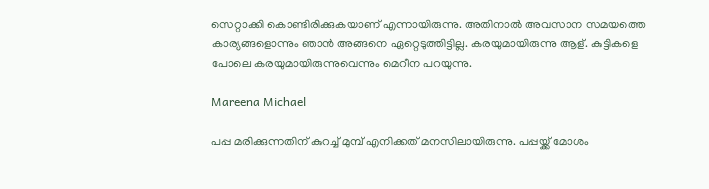സെറ്റാക്കി കൊണ്ടിരിക്കുകയാണ് എന്നായിരുന്നു. അതിനാല്‍ അവസാന സമയത്തെ കാര്യങ്ങളൊന്നും ഞാന്‍ അങ്ങനെ ഏറ്റെടുത്തിട്ടില്ല. കരയുമായിരുന്നു ആള്. കുട്ടികളെ പോലെ കരയുമായിരുന്നുവെന്നും മെറീന പറയുന്നു.

Mareena Michael

പപ്പ മരിക്കുന്നതിന് കുറച്ച് മുമ്പ് എനിക്കത് മനസിലായിരുന്നു. പപ്പയ്ക്ക് മോശം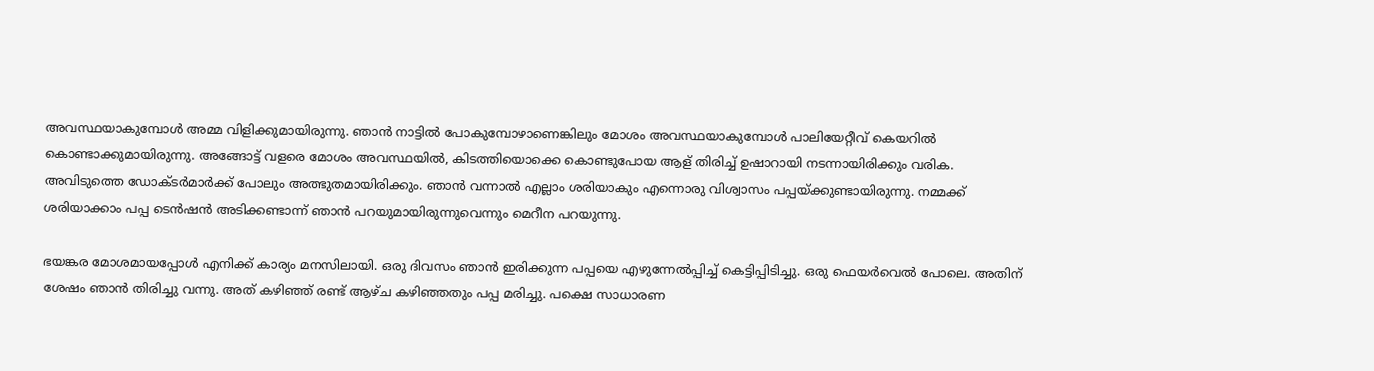അവസ്ഥയാകുമ്പോള്‍ അമ്മ വിളിക്കുമായിരുന്നു. ഞാന്‍ നാട്ടില്‍ പോകുമ്പോഴാണെങ്കിലും മോശം അവസ്ഥയാകുമ്പോള്‍ പാലിയേറ്റീവ് കെയറില്‍ കൊണ്ടാക്കുമായിരുന്നു. അങ്ങോട്ട് വളരെ മോശം അവസ്ഥയില്‍, കിടത്തിയൊക്കെ കൊണ്ടുപോയ ആള് തിരിച്ച് ഉഷാറായി നടന്നായിരിക്കും വരിക. അവിടുത്തെ ഡോക്ടര്‍മാര്‍ക്ക് പോലും അത്ഭുതമായിരിക്കും. ഞാന്‍ വന്നാല്‍ എല്ലാം ശരിയാകും എന്നൊരു വിശ്വാസം പപ്പയ്ക്കുണ്ടായിരുന്നു. നമ്മക്ക് ശരിയാക്കാം പപ്പ ടെന്‍ഷന്‍ അടിക്കണ്ടാന്ന് ഞാന്‍ പറയുമായിരുന്നുവെന്നും മെറീന പറയുന്നു.

ഭയങ്കര മോശമായപ്പോള്‍ എനിക്ക് കാര്യം മനസിലായി. ഒരു ദിവസം ഞാന്‍ ഇരിക്കുന്ന പപ്പയെ എഴുന്നേല്‍പ്പിച്ച് കെട്ടിപ്പിടിച്ചു. ഒരു ഫെയര്‍വെല്‍ പോലെ. അതിന് ശേഷം ഞാന്‍ തിരിച്ചു വന്നു. അത് കഴിഞ്ഞ് രണ്ട് ആഴ്ച കഴിഞ്ഞതും പപ്പ മരിച്ചു. പക്ഷെ സാധാരണ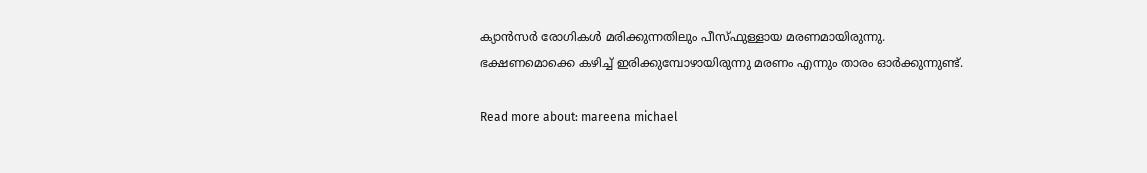ക്യാന്‍സര്‍ രോഗികള്‍ മരിക്കുന്നതിലും പീസ്ഫുള്ളായ മരണമായിരുന്നു. ഭക്ഷണമൊക്കെ കഴിച്ച് ഇരിക്കുമ്പോഴായിരുന്നു മരണം എന്നും താരം ഓര്‍ക്കുന്നുണ്ട്.

Read more about: mareena michael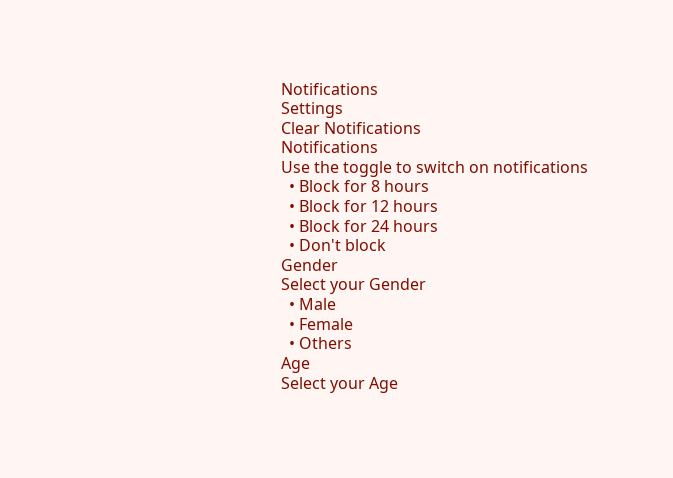Notifications
Settings
Clear Notifications
Notifications
Use the toggle to switch on notifications
  • Block for 8 hours
  • Block for 12 hours
  • Block for 24 hours
  • Don't block
Gender
Select your Gender
  • Male
  • Female
  • Others
Age
Select your Age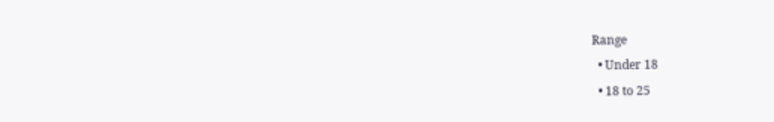Range
  • Under 18
  • 18 to 25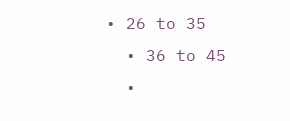• 26 to 35
  • 36 to 45
  •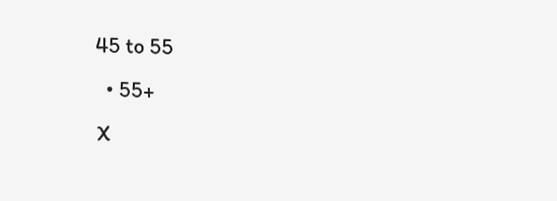45 to 55
  • 55+
X